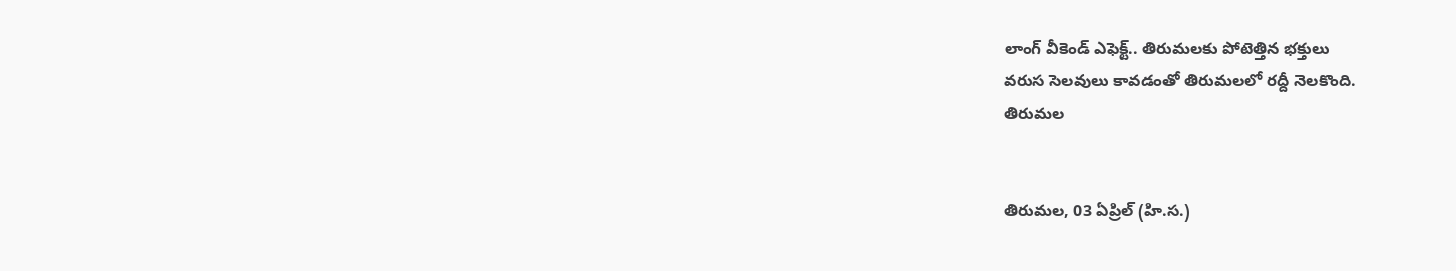లాంగ్ వీకెండ్ ఎఫెక్ట్.. తిరుమలకు పోటెత్తిన భక్తులు
వరుస సెలవులు కావడంతో తిరుమలలో రద్దీ నెలకొంది.
తిరుమల


తిరుమల, 03 ఏప్రిల్ (హి.స.)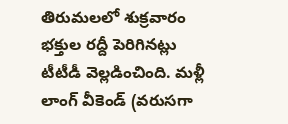తిరుమలలో శుక్రవారం భక్తుల రద్దీ పెరిగినట్లు టీటీడీ వెల్లడించింది. మళ్లీ లాంగ్ వీకెండ్ (వరుసగా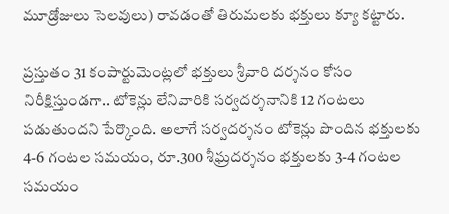మూడ్రోజులు సెలవులు) రావడంతో తిరుమలకు భక్తులు క్యూ కట్టారు.

ప్రస్తుతం 31 కంపార్టుమెంట్లలో భక్తులు శ్రీవారి దర్శనం కోసం నిరీక్షిస్తుండగా.. టోకెన్లు లేనివారికి సర్వదర్శనానికి 12 గంటలు పడుతుందని పేర్కొంది. అలాగే సర్వదర్శనం టోకెన్లు పొందిన భక్తులకు 4-6 గంటల సమయం, రూ.300 శీఘ్రదర్శనం భక్తులకు 3-4 గంటల సమయం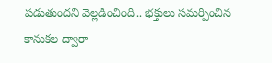పడుతుందని వెల్లడించింది.. భక్తులు సమర్పించిన కానుకల ద్వారా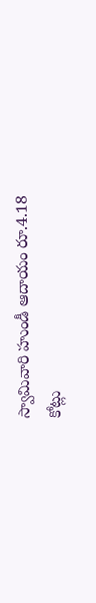స్వామివారి హుండీ ఆదాయం రూ.4.18 కోట్లు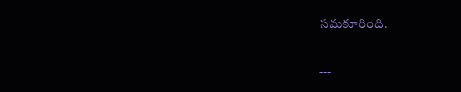సమకూరింది.

---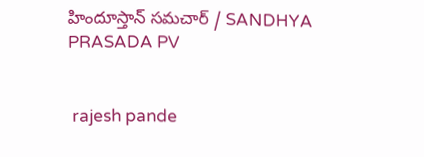హిందూస్తాన్ సమచార్ / SANDHYA PRASADA PV


 rajesh pande